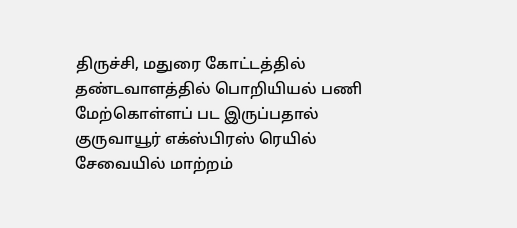திருச்சி, மதுரை கோட்டத்தில் தண்டவாளத்தில் பொறியியல் பணி மேற்கொள்ளப் பட இருப்பதால் குருவாயூர் எக்ஸ்பிரஸ் ரெயில் சேவையில் மாற்றம்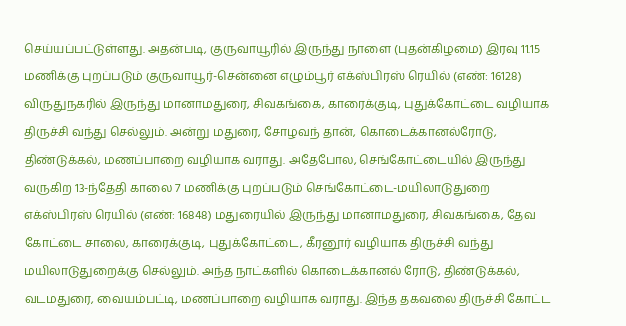செய்யப்பட்டுள்ளது. அதன்படி, குருவாயூரில் இருந்து நாளை (புதன்கிழமை) இரவு 11.15 மணிக்கு புறப்படும் குருவாயூர்-சென்னை எழும்பூர் எக்ஸ்பிரஸ் ரெயில் (எண்: 16128) விருதுநகரில் இருந்து மானாமதுரை, சிவகங்கை, காரைக்குடி, புதுக்கோட்டை வழியாக திருச்சி வந்து செல்லும். அன்று மதுரை, சோழவந் தான், கொடைக்கானல்ரோடு, திண்டுக்கல், மணப்பாறை வழியாக வராது. அதேபோல, செங்கோட்டையில் இருந்து வருகிற 13-ந்தேதி காலை 7 மணிக்கு புறப்படும் செங்கோட்டை-மயிலாடுதுறை எக்ஸ்பிரஸ் ரெயில் (எண்: 16848) மதுரையில் இருந்து மானாமதுரை, சிவகங்கை, தேவ கோட்டை சாலை, காரைக்குடி, புதுக்கோட்டை, கீரனூர் வழியாக திருச்சி வந்து மயிலாடுதுறைக்கு செல்லும். அந்த நாட்களில் கொடைக்கானல் ரோடு, திண்டுக்கல், வடமதுரை, வையம்பட்டி, மணப்பாறை வழியாக வராது. இந்த தகவலை திருச்சி கோட்ட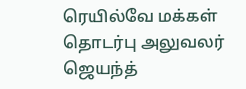ரெயில்வே மக்கள் தொடர்பு அலுவலர் ஜெயந்த்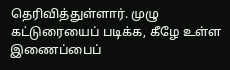தெரிவித்துள்ளார். முழு கட்டுரையைப் படிக்க, கீழே உள்ள இணைப்பைப்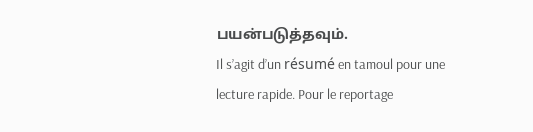பயன்படுத்தவும்.
Il s’agit d’un résumé en tamoul pour une lecture rapide. Pour le reportage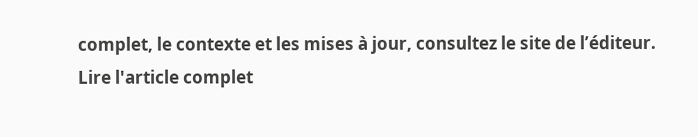complet, le contexte et les mises à jour, consultez le site de l’éditeur.
Lire l'article complet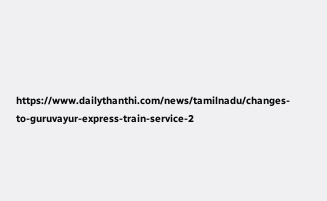https://www.dailythanthi.com/news/tamilnadu/changes-to-guruvayur-express-train-service-2